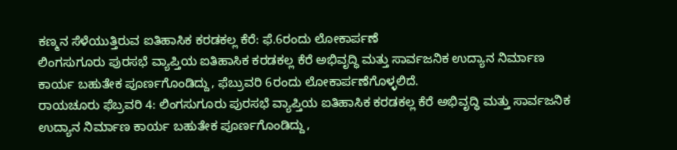ಕಣ್ಮನ ಸೆಳೆಯುತ್ತಿರುವ ಐತಿಹಾಸಿಕ ಕರಡಕಲ್ಲ ಕೆರೆ: ಫೆ.6ರಂದು ಲೋಕಾರ್ಪಣೆ
ಲಿಂಗಸುಗೂರು ಪುರಸಭೆ ವ್ಯಾಪ್ತಿಯ ಐತಿಹಾಸಿಕ ಕರಡಕಲ್ಲ ಕೆರೆ ಅಭಿವೃದ್ಧಿ ಮತ್ತು ಸಾರ್ವಜನಿಕ ಉದ್ಯಾನ ನಿರ್ಮಾಣ ಕಾರ್ಯ ಬಹುತೇಕ ಪೂರ್ಣಗೊಂಡಿದ್ದು, ಫೆಬ್ರುವರಿ 6ರಂದು ಲೋಕಾರ್ಪಣೆಗೊಳ್ಳಲಿದೆ.
ರಾಯಚೂರು ಫೆಬ್ರವರಿ 4: ಲಿಂಗಸುಗೂರು ಪುರಸಭೆ ವ್ಯಾಪ್ತಿಯ ಐತಿಹಾಸಿಕ ಕರಡಕಲ್ಲ ಕೆರೆ ಅಭಿವೃದ್ಧಿ ಮತ್ತು ಸಾರ್ವಜನಿಕ ಉದ್ಯಾನ ನಿರ್ಮಾಣ ಕಾರ್ಯ ಬಹುತೇಕ ಪೂರ್ಣಗೊಂಡಿದ್ದು,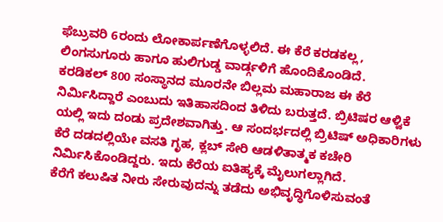ಫೆಬ್ರುವರಿ 6ರಂದು ಲೋಕಾರ್ಪಣೆಗೊಳ್ಳಲಿದೆ. ಈ ಕೆರೆ ಕರಡಕಲ್ಲ, ಲಿಂಗಸುಗೂರು ಹಾಗೂ ಹುಲಿಗುಡ್ಡ ವಾರ್ಡ್ಗಳಿಗೆ ಹೊಂದಿಕೊಂಡಿದೆ.
ಕರಡಿಕಲ್ 800 ಸಂಸ್ಥಾನದ ಮೂರನೇ ಬಿಲ್ಲಮ ಮಹಾರಾಜ ಈ ಕೆರೆ ನಿರ್ಮಿಸಿದ್ದಾರೆ ಎಂಬುದು ಇತಿಹಾಸದಿಂದ ತಿಳಿದು ಬರುತ್ತದೆ. ಬ್ರಿಟಿಷರ ಆಳ್ವಿಕೆ ಯಲ್ಲಿ ಇದು ದಂಡು ಪ್ರದೇಶವಾಗಿತ್ತು. ಆ ಸಂದರ್ಭದಲ್ಲಿ ಬ್ರಿಟಿಷ್ ಅಧಿಕಾರಿಗಳು ಕೆರೆ ದಡದಲ್ಲಿಯೇ ವಸತಿ ಗೃಹ, ಕ್ಲಬ್ ಸೇರಿ ಆಡಳಿತಾತ್ಮಕ ಕಚೇರಿ ನಿರ್ಮಿಸಿಕೊಂಡಿದ್ದರು. ಇದು ಕೆರೆಯ ಐತಿಹ್ಯಕ್ಕೆ ಮೈಲುಗಲ್ಲಾಗಿದೆ.
ಕೆರೆಗೆ ಕಲುಷಿತ ನೀರು ಸೇರುವುದನ್ನು ತಡೆದು ಅಭಿವೃದ್ಧಿಗೊಳಿಸುವಂತೆ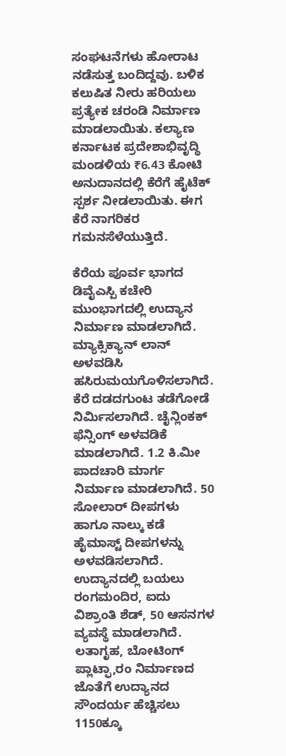ಸಂಘಟನೆಗಳು ಹೋರಾಟ ನಡೆಸುತ್ತ ಬಂದಿದ್ದವು. ಬಳಿಕ ಕಲುಷಿತ ನೀರು ಹರಿಯಲು ಪ್ರತ್ಯೇಕ ಚರಂಡಿ ನಿರ್ಮಾಣ ಮಾಡಲಾಯಿತು. ಕಲ್ಯಾಣ ಕರ್ನಾಟಕ ಪ್ರದೇಶಾಭಿವೃದ್ಧಿ ಮಂಡಳಿಯ ₹6.43 ಕೋಟಿ ಅನುದಾನದಲ್ಲಿ ಕೆರೆಗೆ ಹೈಟೆಕ್ ಸ್ಪರ್ಶ ನೀಡಲಾಯಿತು. ಈಗ ಕೆರೆ ನಾಗರಿಕರ ಗಮನಸೆಳೆಯುತ್ತಿದೆ.

ಕೆರೆಯ ಪೂರ್ವ ಭಾಗದ ಡಿವೈಎಸ್ಪಿ ಕಚೇರಿ ಮುಂಭಾಗದಲ್ಲಿ ಉದ್ಯಾನ ನಿರ್ಮಾಣ ಮಾಡಲಾಗಿದೆ. ಮ್ಯಾಕ್ಸಿಕ್ಯಾನ್ ಲಾನ್ ಅಳವಡಿಸಿ ಹಸಿರುಮಯಗೊಳಿಸಲಾಗಿದೆ. ಕೆರೆ ದಡದಗುಂಟ ತಡೆಗೋಡೆ ನಿರ್ಮಿಸಲಾಗಿದೆ. ಚೈನ್ಲಿಂಕಕ್ ಫೆನ್ಸಿಂಗ್ ಅಳವಡಿಕೆ ಮಾಡಲಾಗಿದೆ. 1.2 ಕಿ.ಮೀ ಪಾದಚಾರಿ ಮಾರ್ಗ ನಿರ್ಮಾಣ ಮಾಡಲಾಗಿದೆ. 50 ಸೋಲಾರ್ ದೀಪಗಳು ಹಾಗೂ ನಾಲ್ಕು ಕಡೆ ಹೈಮಾಸ್ಟ್ ದೀಪಗಳನ್ನು ಅಳವಡಿಸಲಾಗಿದೆ.
ಉದ್ಯಾನದಲ್ಲಿ ಬಯಲು ರಂಗಮಂದಿರ, ಐದು ವಿಶ್ರಾಂತಿ ಶೆಡ್, 50 ಆಸನಗಳ ವ್ಯವಸ್ಥೆ ಮಾಡಲಾಗಿದೆ. ಲತಾಗೃಹ, ಬೋಟಿಂಗ್ ಪ್ಲಾಟ್ಫಾ,ರಂ ನಿರ್ಮಾಣದ ಜೊತೆಗೆ ಉದ್ಯಾನದ ಸೌಂದರ್ಯ ಹೆಚ್ಚಿಸಲು 1150ಕ್ಕೂ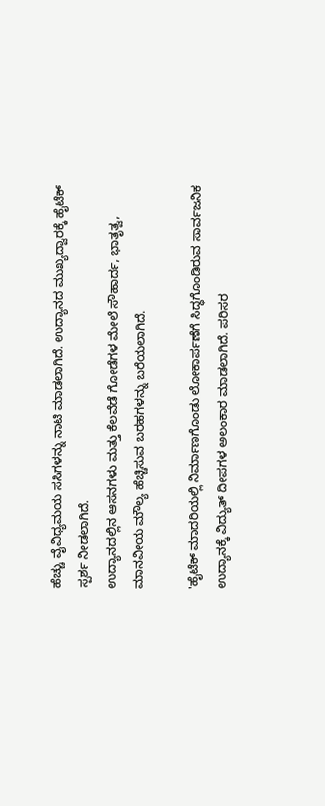ಹೆಚ್ಚು ವೈವಿಧ್ಯಮಯ ಸಸಿಗಳನ್ನು ನಾಟಿ ಮಾಡಲಾಗಿದೆ. ಉದ್ಯಾನದ ಮುಖ್ಯದ್ವಾರಕ್ಕೆ ಹೈಟೆಕ್ ಸ್ಪರ್ಶ ನೀಡಲಾಗಿದೆ.
ಉದ್ಯಾನದಲ್ಲಿನ ಆಸನಗಳು ಮತ್ತು ಕೆಲವೆಡೆ ಗೋಡೆಗಳ ಮೇಲೆ ಸೌಹಾರ್ದ, ಭಾತೃತ್ವ, ಮಾನವೀಯ ಮೌಲ್ಯ ಹೆಚ್ಚಿಸುವ ಬರಹಗಳನ್ನು ಬರೆಯಲಾಗಿದೆ.

'ಹೈಟೆಕ್ ಮಾದರಿಯಲ್ಲಿ ನಿರ್ಮಾಣಗೊಂಡು ಲೋಕಾರ್ಪಣೆಗೆ ಸಿದ್ಧಗೊಂಡಿರುವ ಸಾರ್ವಜನಿಕ ಉದ್ಯಾನಕ್ಕೆ ವಿದ್ಯುತ್ ದೀಪಗಳ ಅಲಂಕಾರ ಮಾಡಲಾಗಿದೆ. ಪರಿಸರ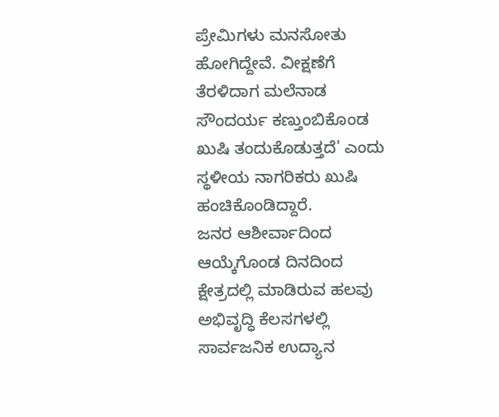ಪ್ರೇಮಿಗಳು ಮನಸೋತು ಹೋಗಿದ್ದೇವೆ. ವೀಕ್ಷಣೆಗೆ ತೆರಳಿದಾಗ ಮಲೆನಾಡ ಸೌಂದರ್ಯ ಕಣ್ತುಂಬಿಕೊಂಡ ಖುಷಿ ತಂದುಕೊಡುತ್ತದೆ' ಎಂದು ಸ್ಥಳೀಯ ನಾಗರಿಕರು ಖುಷಿ ಹಂಚಿಕೊಂಡಿದ್ದಾರೆ.
ಜನರ ಆಶೀರ್ವಾದಿಂದ ಆಯ್ಕೆಗೊಂಡ ದಿನದಿಂದ ಕ್ಷೇತ್ರದಲ್ಲಿ ಮಾಡಿರುವ ಹಲವು ಅಭಿವೃದ್ಧಿ ಕೆಲಸಗಳಲ್ಲಿ ಸಾರ್ವಜನಿಕ ಉದ್ಯಾನ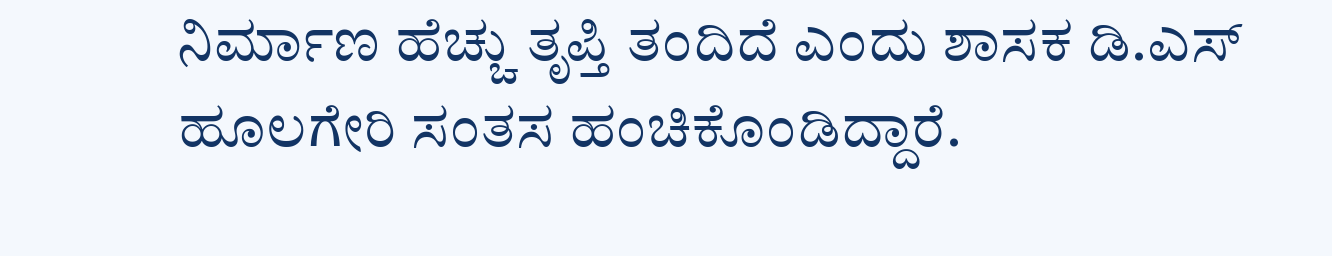ನಿರ್ಮಾಣ ಹೆಚ್ಚು ತೃಪ್ತಿ ತಂದಿದೆ ಎಂದು ಶಾಸಕ ಡಿ.ಎಸ್ ಹೂಲಗೇರಿ ಸಂತಸ ಹಂಚಿಕೊಂಡಿದ್ದಾರೆ.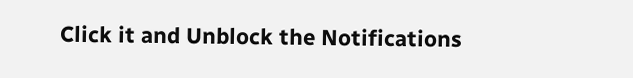Click it and Unblock the Notifications